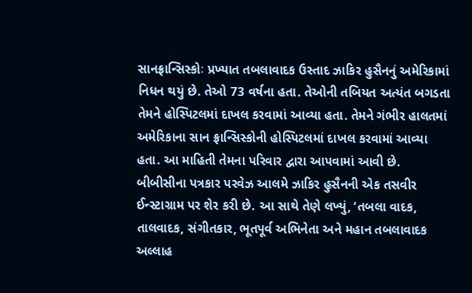સાનફ્રાન્સિસ્કોઃ પ્રખ્યાત તબલાવાદક ઉસ્તાદ ઝાકિર હુસૈનનું અમેરિકામાં નિધન થયું છે. તેઓ 73 વર્ષના હતા. તેઓની તબિયત અત્યંત બગડતા તેમને હોસ્પિટલમાં દાખલ કરવામાં આવ્યા હતા. તેમને ગંભીર હાલતમાં અમેરિકાના સાન ફ્રાન્સિસ્કોની હોસ્પિટલમાં દાખલ કરવામાં આવ્યા હતા. આ માહિતી તેમના પરિવાર દ્વારા આપવામાં આવી છે.
બીબીસીના પત્રકાર પરવેઝ આલમે ઝાકિર હુસૈનની એક તસવીર ઈન્સ્ટાગ્રામ પર શેર કરી છે. આ સાથે તેણે લખ્યું, ‘તબલા વાદક, તાલવાદક, સંગીતકાર, ભૂતપૂર્વ અભિનેતા અને મહાન તબલાવાદક અલ્લાહ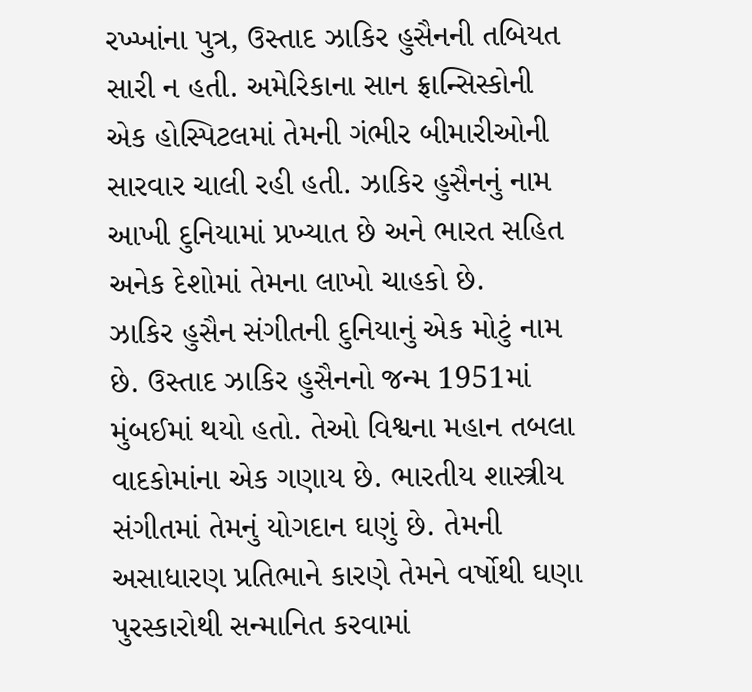રખ્ખાંના પુત્ર, ઉસ્તાદ ઝાકિર હુસૈનની તબિયત સારી ન હતી. અમેરિકાના સાન ફ્રાન્સિસ્કોની એક હોસ્પિટલમાં તેમની ગંભીર બીમારીઓની સારવાર ચાલી રહી હતી. ઝાકિર હુસૈનનું નામ આખી દુનિયામાં પ્રખ્યાત છે અને ભારત સહિત અનેક દેશોમાં તેમના લાખો ચાહકો છે.
ઝાકિર હુસૈન સંગીતની દુનિયાનું એક મોટું નામ છે. ઉસ્તાદ ઝાકિર હુસૈનનો જન્મ 1951માં મુંબઈમાં થયો હતો. તેઓ વિશ્વના મહાન તબલા વાદકોમાંના એક ગણાય છે. ભારતીય શાસ્ત્રીય સંગીતમાં તેમનું યોગદાન ઘણું છે. તેમની અસાધારણ પ્રતિભાને કારણે તેમને વર્ષોથી ઘણા પુરસ્કારોથી સન્માનિત કરવામાં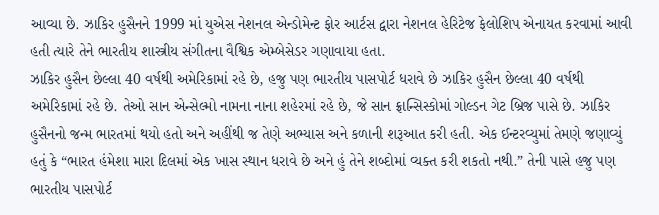આવ્યા છે. ઝાકિર હુસૈનને 1999 માં યુએસ નેશનલ એન્ડોમેન્ટ ફોર આર્ટસ દ્વારા નેશનલ હેરિટેજ ફેલોશિપ એનાયત કરવામાં આવી હતી ત્યારે તેને ભારતીય શાસ્ત્રીય સંગીતના વૈશ્વિક એમ્બેસેડર ગણાવાયા હતા.
ઝાકિર હુસૈન છેલ્લા 40 વર્ષથી અમેરિકામાં રહે છે, હજુ પણ ભારતીય પાસપોર્ટ ધરાવે છે ઝાકિર હુસૈન છેલ્લા 40 વર્ષથી અમેરિકામાં રહે છે. તેઓ સાન એન્સેલ્મો નામના નાના શહેરમાં રહે છે, જે સાન ફ્રાન્સિસ્કોમાં ગોલ્ડન ગેટ બ્રિજ પાસે છે. ઝાકિર હુસૈનનો જન્મ ભારતમાં થયો હતો અને અહીંથી જ તેણે અભ્યાસ અને કળાની શરૂઆત કરી હતી. એક ઈન્ટરવ્યુમાં તેમણે જણાવ્યું હતું કે “ભારત હંમેશા મારા દિલમાં એક ખાસ સ્થાન ધરાવે છે અને હું તેને શબ્દોમાં વ્યક્ત કરી શકતો નથી.” તેની પાસે હજુ પણ ભારતીય પાસપોર્ટ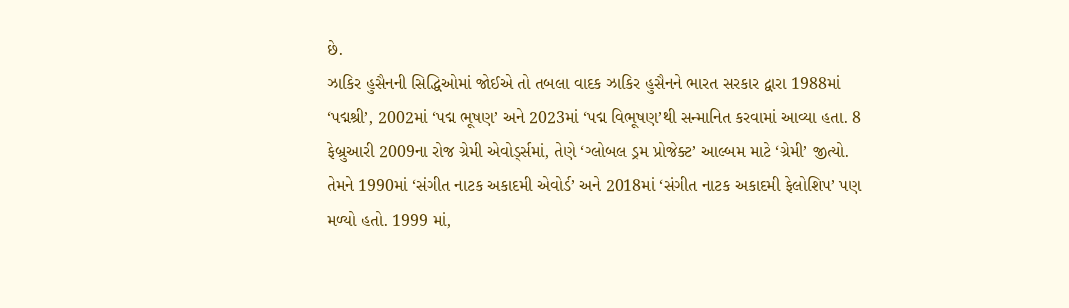છે.
ઝાકિર હુસૈનની સિદ્ધિઓમાં જોઈએ તો તબલા વાદક ઝાકિર હુસૈનને ભારત સરકાર દ્વારા 1988માં ‘પદ્મશ્રી’, 2002માં ‘પદ્મ ભૂષણ’ અને 2023માં ‘પદ્મ વિભૂષણ’થી સન્માનિત કરવામાં આવ્યા હતા. 8 ફેબ્રુઆરી 2009ના રોજ ગ્રેમી એવોર્ડ્સમાં, તેણે ‘ગ્લોબલ ડ્રમ પ્રોજેક્ટ’ આલ્બમ માટે ‘ગ્રેમી’ જીત્યો. તેમને 1990માં ‘સંગીત નાટક અકાદમી એવોર્ડ’ અને 2018માં ‘સંગીત નાટક અકાદમી ફેલોશિપ’ પણ મળ્યો હતો. 1999 માં,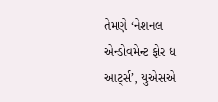તેમણે ‘નેશનલ એન્ડોવમેન્ટ ફોર ધ આર્ટ્સ’, યુએસએ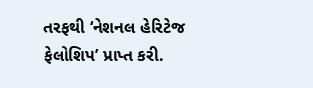તરફથી ‘નેશનલ હેરિટેજ ફેલોશિપ’ પ્રાપ્ત કરી.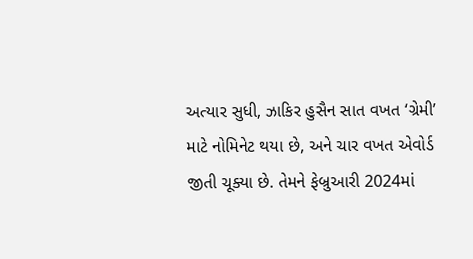અત્યાર સુધી, ઝાકિર હુસૈન સાત વખત ‘ગ્રેમી’ માટે નોમિનેટ થયા છે, અને ચાર વખત એવોર્ડ જીતી ચૂક્યા છે. તેમને ફેબ્રુઆરી 2024માં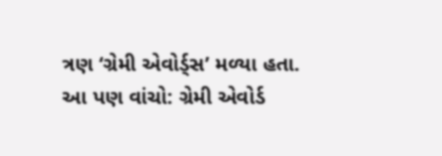ત્રણ ‘ગ્રેમી એવોર્ડ્સ’ મળ્યા હતા.
આ પણ વાંચો: ગ્રેમી એવોર્ડ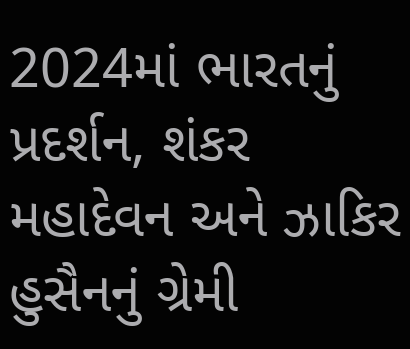2024માં ભારતનું પ્રદર્શન, શંકર મહાદેવન અને ઝાકિર હુસૈનનું ગ્રેમી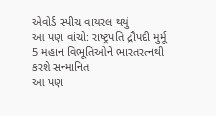એવોર્ડ સ્પીચ વાયરલ થયું
આ પણ વાંચો: રાષ્ટ્રપતિ દ્રૌપદી મુર્મૂ 5 મહાન વિભૂતિઓને ભારતરત્નથી કરશે સન્માનિત
આ પણ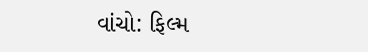વાંચો: ફિલ્મ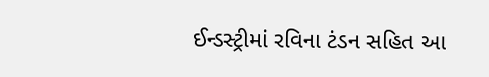ઈન્ડસ્ટ્રીમાં રવિના ટંડન સહિત આ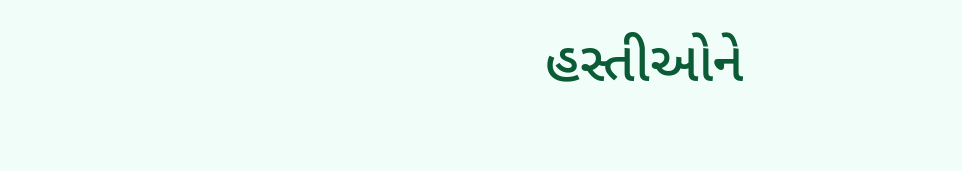હસ્તીઓને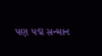પણ પદ્મ સન્માન